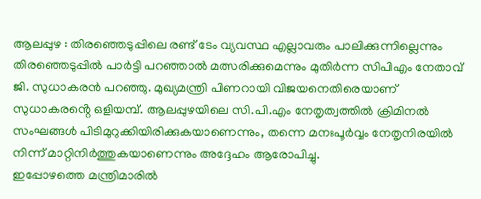ആലപ്പുഴ : തിരഞ്ഞെടുപ്പിലെ രണ്ട് ടേം വ്യവസ്ഥ എല്ലാവരും പാലിക്കുന്നില്ലെന്നും തിരഞ്ഞെടുപ്പിൽ പാർട്ടി പറഞ്ഞാൽ മത്സരിക്കുമെന്നും മുതിർന്ന സിപിഎം നേതാവ് ജി. സുധാകരൻ പറഞ്ഞു. മുഖ്യമന്ത്രി പിണറായി വിജയനെതിരെയാണ് സുധാകരൻ്റെ ഒളിയമ്പ്. ആലപ്പുഴയിലെ സി.പി.എം നേതൃത്വത്തിൽ ക്രിമിനൽ സംഘങ്ങൾ പിടിമുറുക്കിയിരിക്കുകയാണെന്നും, തന്നെ മനഃപൂർവ്വം നേതൃനിരയിൽ നിന്ന് മാറ്റിനിർത്തുകയാണെന്നും അദ്ദേഹം ആരോപിച്ചു.
ഇപ്പോഴത്തെ മന്ത്രിമാരിൽ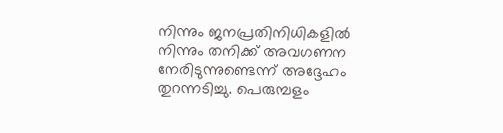നിന്നും ജനപ്രതിനിധികളിൽ നിന്നും തനിക്ക് അവഗണന നേരിടുന്നുണ്ടെന്ന് അദ്ദേഹം തുറന്നടിച്ചു. പെരുമ്പളം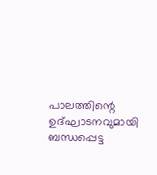പാലത്തിന്റെ ഉദ്ഘാടനവുമായി ബന്ധപ്പെട്ട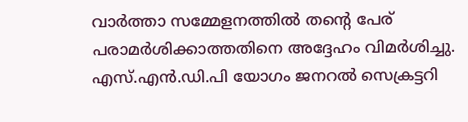വാർത്താ സമ്മേളനത്തിൽ തന്റെ പേര് പരാമർശിക്കാത്തതിനെ അദ്ദേഹം വിമർശിച്ചു. എസ്.എൻ.ഡി.പി യോഗം ജനറൽ സെക്രട്ടറി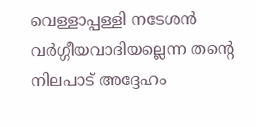വെള്ളാപ്പള്ളി നടേശൻ വർഗ്ഗീയവാദിയല്ലെന്ന തന്റെ നിലപാട് അദ്ദേഹം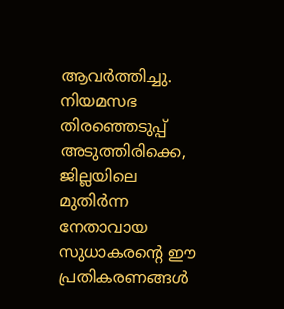ആവർത്തിച്ചു.
നിയമസഭ തിരഞ്ഞെടുപ്പ് അടുത്തിരിക്കെ, ജില്ലയിലെ മുതിർന്ന നേതാവായ സുധാകരന്റെ ഈ പ്രതികരണങ്ങൾ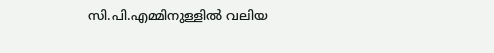സി.പി.എമ്മിനുള്ളിൽ വലിയ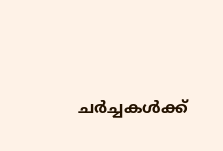ചർച്ചകൾക്ക്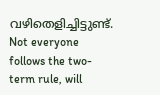വഴിതെളിച്ചിട്ടുണ്ട്.
Not everyone follows the two-term rule, will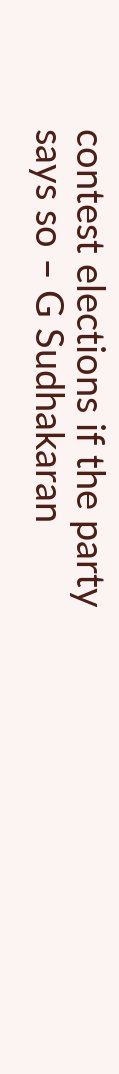contest elections if the party says so – G Sudhakaran